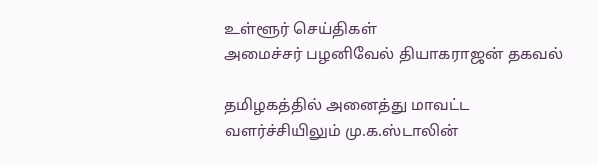உள்ளூர் செய்திகள்
அமைச்சர் பழனிவேல் தியாகராஜன் தகவல்

தமிழகத்தில் அனைத்து மாவட்ட வளர்ச்சியிலும் மு.க.ஸ்டாலின்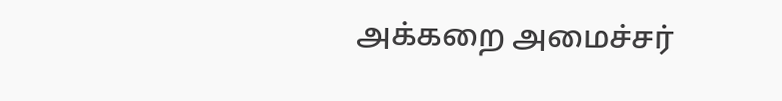அக்கறை அமைச்சர்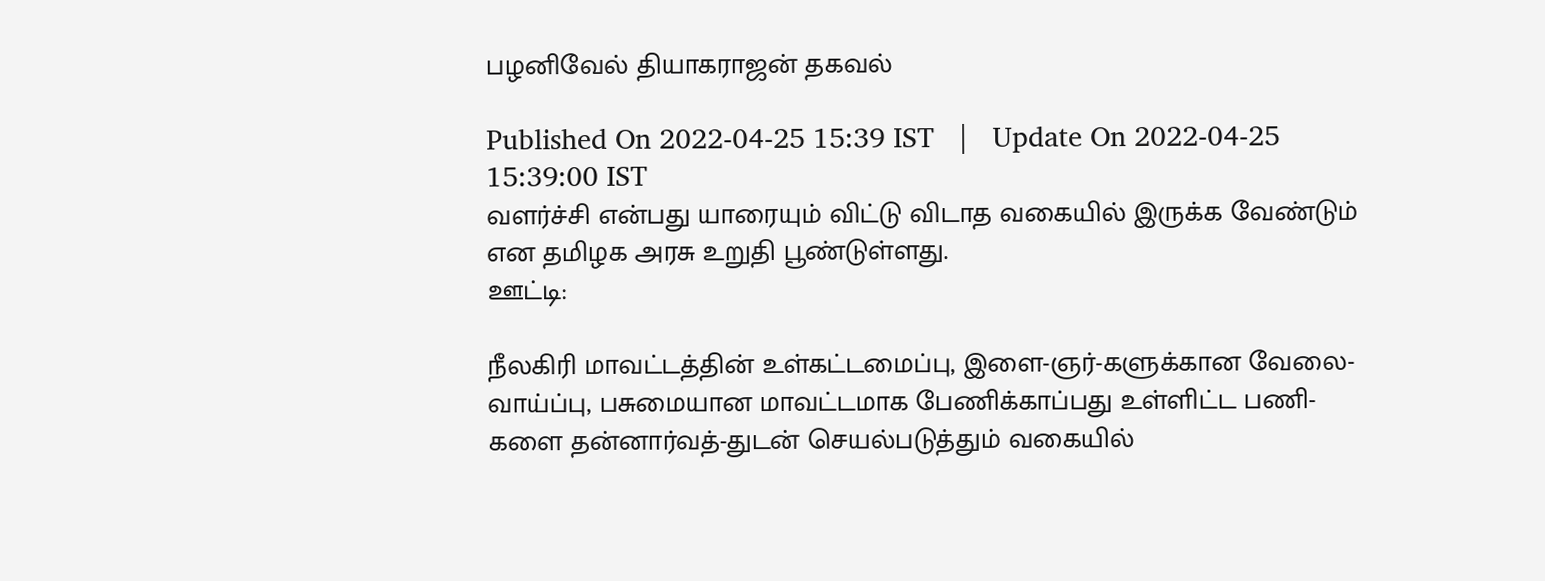பழனிவேல் தியாகராஜன் தகவல்

Published On 2022-04-25 15:39 IST   |   Update On 2022-04-25 15:39:00 IST
வளர்ச்சி என்பது யாரையும் விட்டு விடாத வகையில் இருக்க வேண்டும் என தமிழக அரசு உறுதி பூண்டுள்ளது.
ஊட்டி:

நீலகிரி மாவட்டத்தின் உள்கட்டமைப்பு, இளை-ஞர்-களுக்கான வேலை-வாய்ப்பு, பசுமையான மாவட்டமாக பேணிக்காப்பது உள்ளிட்ட பணி-களை தன்னார்வத்-துடன் செயல்படுத்தும் வகையில்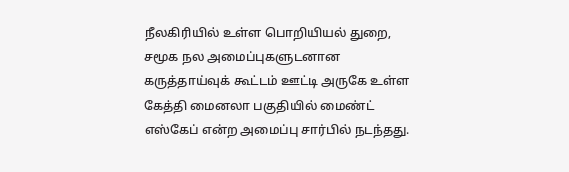நீலகிரியில் உள்ள பொறியியல் துறை, சமூக நல அமைப்புகளுடனான கருத்தாய்வுக் கூட்டம் ஊட்டி அருகே உள்ள கேத்தி மைனலா பகுதியில் மைண்ட் எஸ்கேப் என்ற அமைப்பு சார்பில் நடந்தது.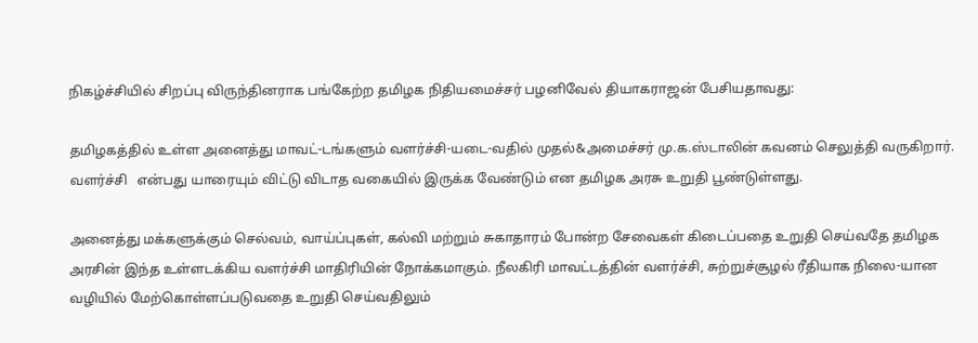நிகழ்ச்சியில் சிறப்பு விருந்தினராக பங்கேற்ற தமிழக நிதியமைச்சர் பழனிவேல் தியாகராஜன் பேசியதாவது:

தமிழகத்தில் உள்ள அனைத்து மாவட்-டங்களும் வளர்ச்சி-யடை-வதில் முதல்&அமைச்சர் மு.க.ஸ்டாலின் கவனம் செலுத்தி வருகிறார். வளர்ச்சி   என்பது யாரையும் விட்டு விடாத வகையில் இருக்க வேண்டும் என தமிழக அரசு உறுதி பூண்டுள்ளது.

அனைத்து மக்களுக்கும் செல்வம், வாய்ப்புகள், கல்வி மற்றும் சுகாதாரம் போன்ற சேவைகள் கிடைப்பதை உறுதி செய்வதே தமிழக அரசின் இந்த உள்ளடக்கிய வளர்ச்சி மாதிரியின் நோக்கமாகும். நீலகிரி மாவட்டத்தின் வளர்ச்சி, சுற்றுச்சூழல் ரீதியாக நிலை-யான வழியில் மேற்கொள்ளப்படுவதை உறுதி செய்வதிலும்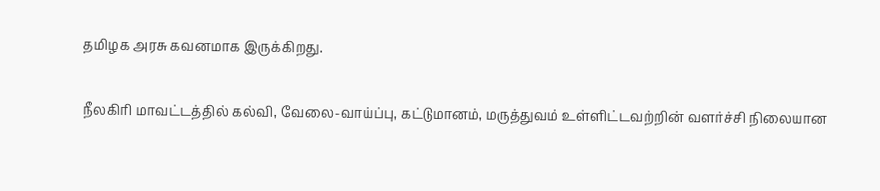தமிழக அரசு கவனமாக இருக்கிறது.

நீலகிரி மாவட்டத்தில் கல்வி, வேலை-வாய்ப்பு, கட்டுமானம், மருத்துவம் உள்ளிட்டவற்றின் வளர்ச்சி நிலையான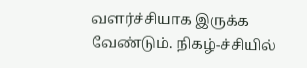வளர்ச்சியாக இருக்க வேண்டும். நிகழ்-ச்சியில்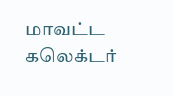மாவட்ட கலெக்டர்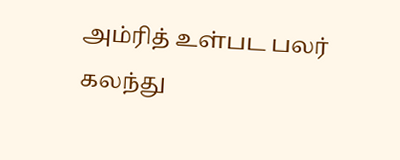அம்ரித் உள்பட பலர் கலந்து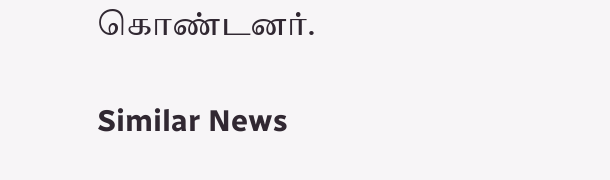கொண்டனர்.

Similar News